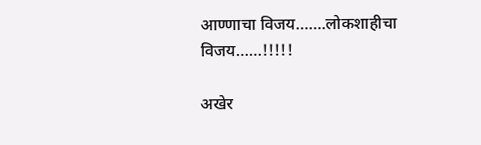आण्णाचा विजय…….लोकशाहीचा विजय……!!!!!

अखेर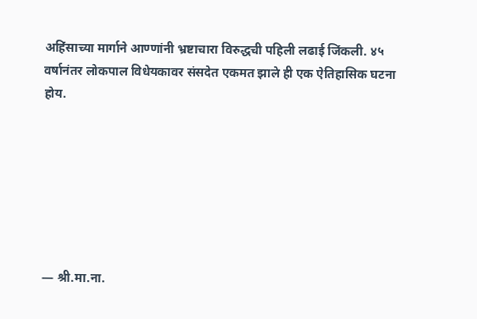अहिंसाच्या मार्गाने आण्णांनी भ्रष्टाचारा विरुद्धची पहिली लढाई जिंकली. ४५ वर्षानंतर लोकपाल विधेयकावर संसदेत एकमत झाले ही एक ऐतिहासिक घटना होय.







— श्री.मा.ना.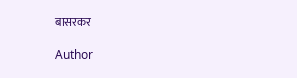बासरकर

Author